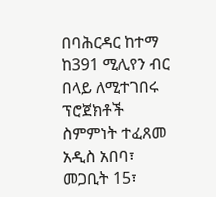በባሕርዳር ከተማ ከ391 ሚሊየን ብር በላይ ለሚተገበሩ ፕሮጀክቶች ስምምነት ተፈጸመ
አዲስ አበባ፣ መጋቢት 15፣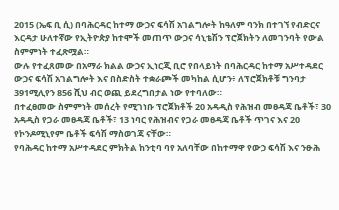2015 (ኤፍ ቢ ሲ) በባሕርዳር ከተማ ውኃና ፍሳሽ አገልግሎት ከዓለም ባንክ በተገኘ የብድርና እርዳታ ሁለተኛው የኢትዮጵያ ከተሞች መጠጥ ውኃና ሳኒቴሽን ፕሮጀክትን ለመገንባት የውል ስምምነት ተፈጽሟል።
ውሉ የተፈጸመው በአማራ ክልል ውኃና ኢነርጂ ቢሮ የበላይነት በባሕርዳር ከተማ አሥተዳደር ውኃና ፍሳሽ አገልግሎት እና በስድስት ተቋራጮች መካከል ሲሆን፥ ለፕሮጀክቶቹ ግንባታ 391ሚሊየን 856 ሺህ ብር ወጪ ይደረግበታል ነው የተባለው።
በተፈፀመው ስምምነት መሰረት የሚገነቡ ፕሮጀክቶች 20 አዳዲስ የሕዝብ መፀዳጃ ቤቶች፣ 30 አዳዲስ የጋራ መፀዳጃ ቤቶች፣ 13 ነባር የሕዝብና የጋራ መፀዳጃ ቤቶች ጥገና እና 20 የኮንዶሚኒየም ቤቶች ፍሳሽ ማስወገጃ ናቸው።
የባሕዳር ከተማ አሥተዳደር ምክትል ከንቲባ ባየ አለባቸው በከተማዋ የውኃ ፍሳሽ እና ንፁሕ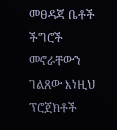መፀዳጃ ቤቶች ችግሮች መኖራቸውን ገልጸው እነዚህ ፕሮጀክቶች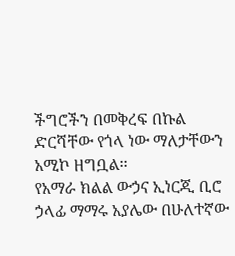ችግሮችን በመቅረፍ በኩል ድርሻቸው የጎላ ነው ማለታቸውን አሚኮ ዘግቧል፡፡
የአማራ ክልል ውኃና ኢነርጂ ቢሮ ኃላፊ ማማሩ አያሌው በሁለተኛው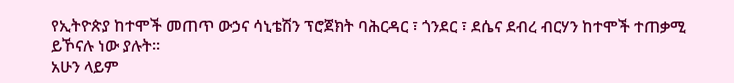የኢትዮጵያ ከተሞች መጠጥ ውኃና ሳኒቴሽን ፕሮጀክት ባሕርዳር ፣ ጎንደር ፣ ደሴና ደብረ ብርሃን ከተሞች ተጠቃሚ ይኾናሉ ነው ያሉት።
አሁን ላይም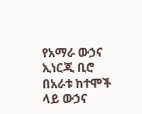የአማራ ውኃና ኢነርጂ ቢሮ በአራቱ ከተሞች ላይ ውኃና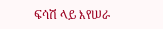ፍሳሽ ላይ እየሠራ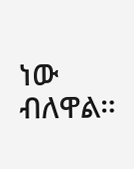ነው ብለዋል።